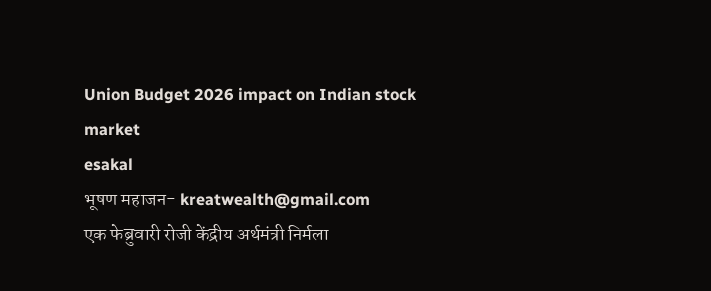Union Budget 2026 impact on Indian stock market
esakal
भूषण महाजन- kreatwealth@gmail.com
एक फेब्रुवारी रोजी केंद्रीय अर्थमंत्री निर्मला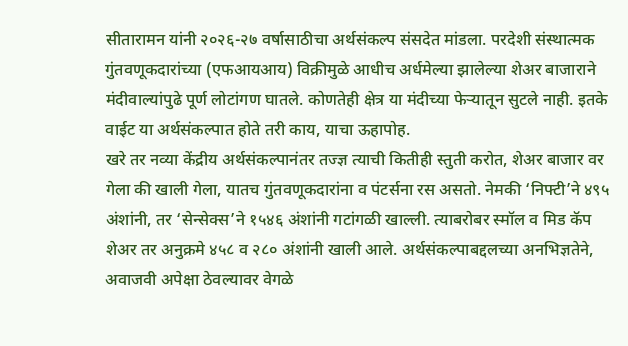सीतारामन यांनी २०२६-२७ वर्षासाठीचा अर्थसंकल्प संसदेत मांडला. परदेशी संस्थात्मक गुंतवणूकदारांच्या (एफआयआय) विक्रीमुळे आधीच अर्धमेल्या झालेल्या शेअर बाजाराने मंदीवाल्यांपुढे पूर्ण लोटांगण घातले. कोणतेही क्षेत्र या मंदीच्या फेऱ्यातून सुटले नाही. इतके वाईट या अर्थसंकल्पात होते तरी काय, याचा ऊहापोह.
खरे तर नव्या केंद्रीय अर्थसंकल्पानंतर तज्ज्ञ त्याची कितीही स्तुती करोत, शेअर बाजार वर गेला की खाली गेला, यातच गुंतवणूकदारांना व पंटर्सना रस असतो. नेमकी ‘निफ्टी’ने ४९५ अंशांनी, तर ‘सेन्सेक्स’ने १५४६ अंशांनी गटांगळी खाल्ली. त्याबरोबर स्मॉल व मिड कॅप शेअर तर अनुक्रमे ४५८ व २८० अंशांनी खाली आले. अर्थसंकल्पाबद्दलच्या अनभिज्ञतेने, अवाजवी अपेक्षा ठेवल्यावर वेगळे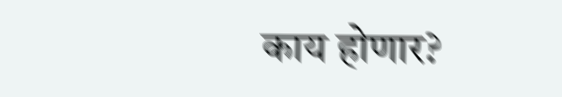काय होणार?